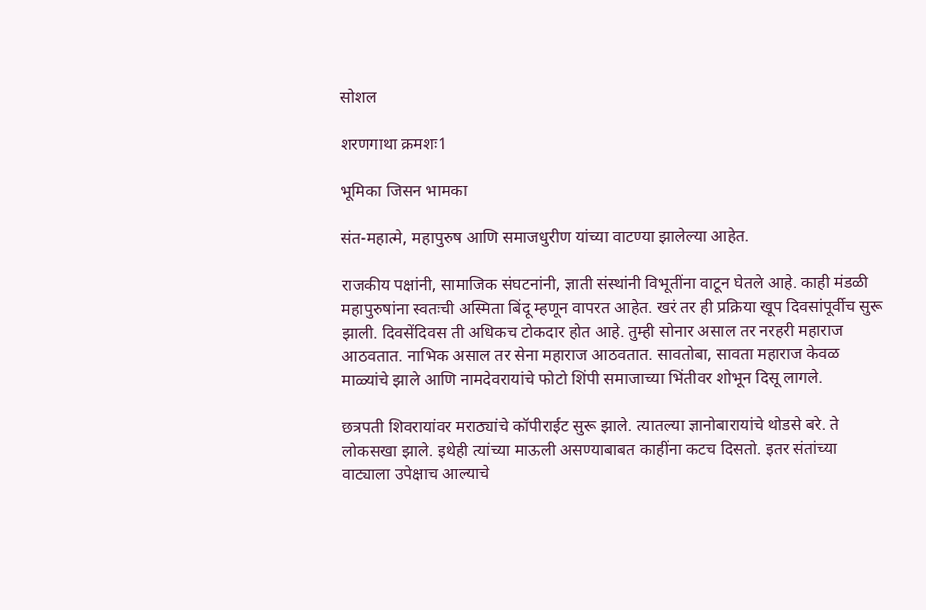सोशल

शरणगाथा क्रमशः1

भूमिका जिसन भामका

संत-महात्मे, महापुरुष आणि समाजधुरीण यांच्या वाटण्या झालेल्या आहेत.

राजकीय पक्षांनी, सामाजिक संघटनांनी, ज्ञाती संस्थांनी विभूतींना वाटून घेतले आहे. काही मंडळी महापुरुषांना स्वतःची अस्मिता बिंदू म्हणून वापरत आहेत. खरं तर ही प्रक्रिया खूप दिवसांपूर्वीच सुरू झाली. दिवसेंदिवस ती अधिकच टोकदार होत आहे. तुम्ही सोनार असाल तर नरहरी महाराज आठवतात. नाभिक असाल तर सेना महाराज आठवतात. सावतोबा, सावता महाराज केवळ माळ्यांचे झाले आणि नामदेवरायांचे फोटो शिंपी समाजाच्या भिंतीवर शोभून दिसू लागले.

छत्रपती शिवरायांवर मराठ्यांचे कॉपीराईट सुरू झाले. त्यातल्या ज्ञानोबारायांचे थोडसे बरे. ते लोकसखा झाले. इथेही त्यांच्या माऊली असण्याबाबत काहींना कटच दिसतो. इतर संतांच्या वाट्याला उपेक्षाच आल्याचे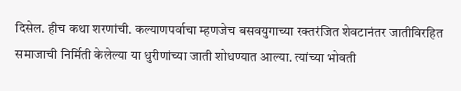दिसेल. हीच कथा शरणांची. कल्याणपर्वाचा म्हणजेच बसवयुगाच्या रक्तरंजित शेवटानंतर जातीविरहित समाजाची निर्मिती केलेल्या या धुरीणांच्या जाती शोधण्यात आल्या. त्यांच्या भोवती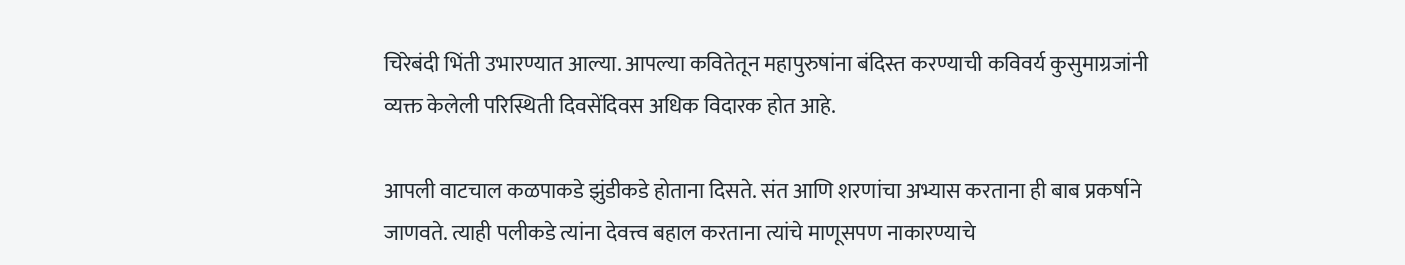चिरेबंदी भिंती उभारण्यात आल्या. आपल्या कवितेतून महापुरुषांना बंदिस्त करण्याची कविवर्य कुसुमाग्रजांनी व्यक्त केलेली परिस्थिती दिवसेंदिवस अधिक विदारक होत आहे.

आपली वाटचाल कळपाकडे झुंडीकडे होताना दिसते. संत आणि शरणांचा अभ्यास करताना ही बाब प्रकर्षाने जाणवते. त्याही पलीकडे त्यांना देवत्त्व बहाल करताना त्यांचे माणूसपण नाकारण्याचे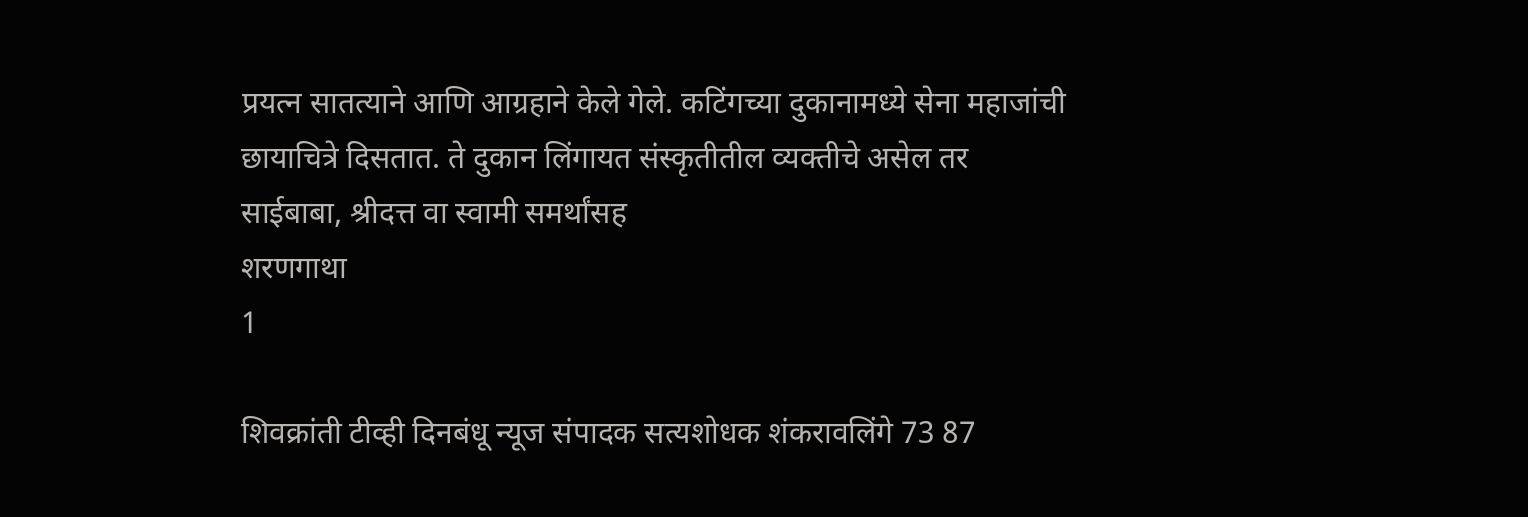प्रयत्न सातत्याने आणि आग्रहाने केले गेले. कटिंगच्या दुकानामध्ये सेना महाजांची छायाचित्रे दिसतात. ते दुकान लिंगायत संस्कृतीतील व्यक्तीचे असेल तर साईबाबा, श्रीदत्त वा स्वामी समर्थांसह
शरणगाथा
1

शिवक्रांती टीव्ही दिनबंधू न्यूज संपादक सत्यशोधक शंकरावलिंगे 73 87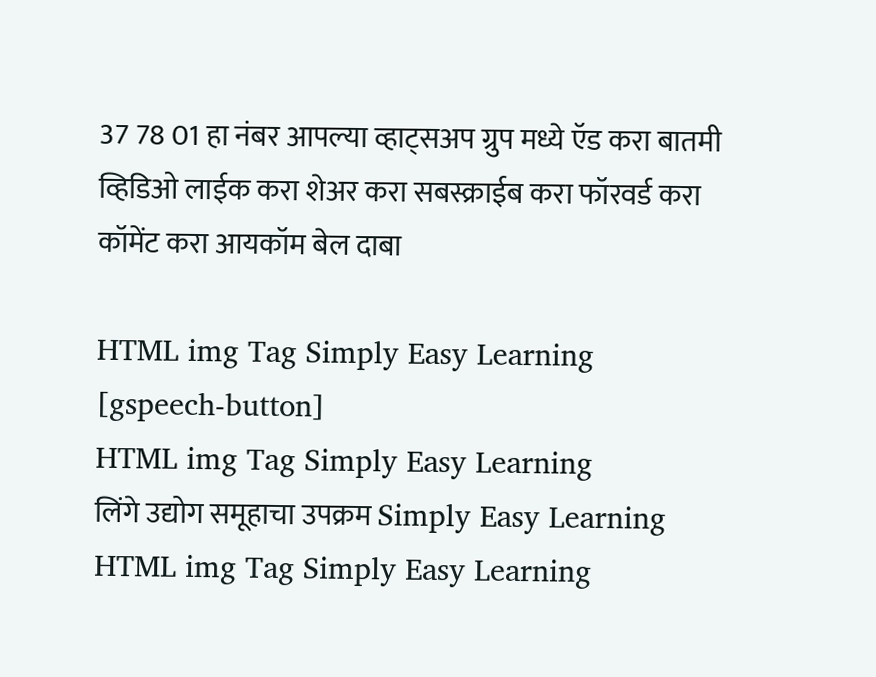37 78 01 हा नंबर आपल्या व्हाट्सअप ग्रुप मध्ये ऍड करा बातमी व्हिडिओ लाईक करा शेअर करा सबस्क्राईब करा फॉरवर्ड करा कॉमेंट करा आयकॉम बेल दाबा

HTML img Tag Simply Easy Learning
[gspeech-button]
HTML img Tag Simply Easy Learning
लिंगे उद्योग समूहाचा उपक्रम Simply Easy Learning
HTML img Tag Simply Easy Learning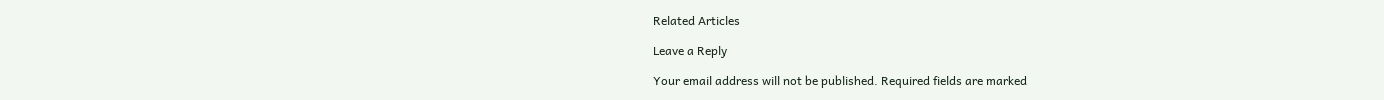Related Articles

Leave a Reply

Your email address will not be published. Required fields are marked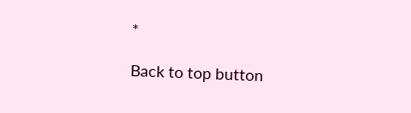*

Back to top button